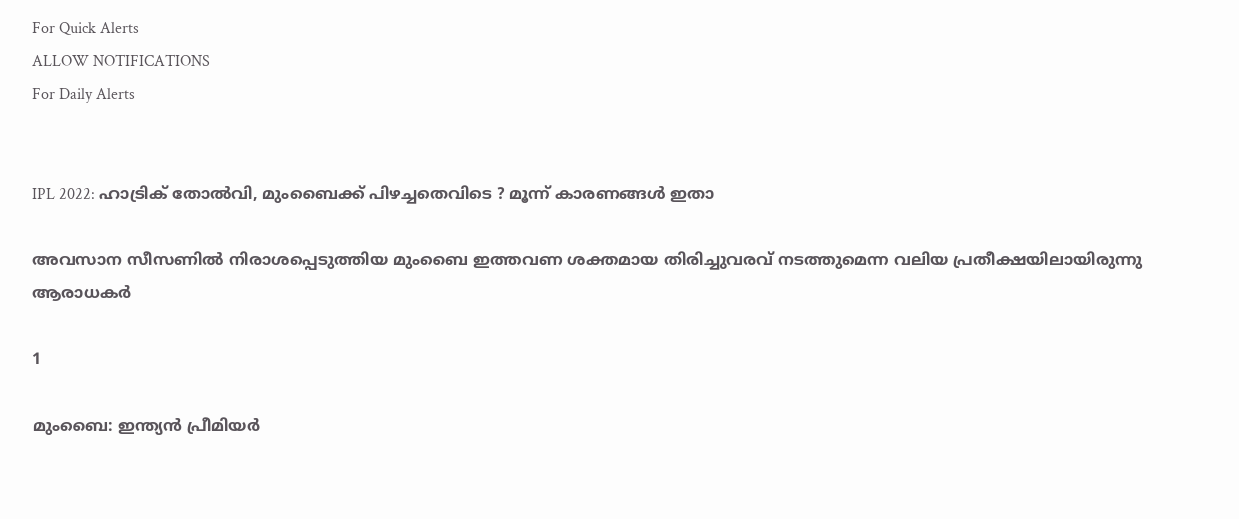For Quick Alerts
ALLOW NOTIFICATIONS
For Daily Alerts


IPL 2022: ഹാട്രിക് തോല്‍വി, മുംബൈക്ക് പിഴച്ചതെവിടെ ? മൂന്ന് കാരണങ്ങള്‍ ഇതാ

അവസാന സീസണില്‍ നിരാശപ്പെടുത്തിയ മുംബൈ ഇത്തവണ ശക്തമായ തിരിച്ചുവരവ് നടത്തുമെന്ന വലിയ പ്രതീക്ഷയിലായിരുന്നു ആരാധകര്‍

1

മുംബൈ: ഇന്ത്യന്‍ പ്രീമിയര്‍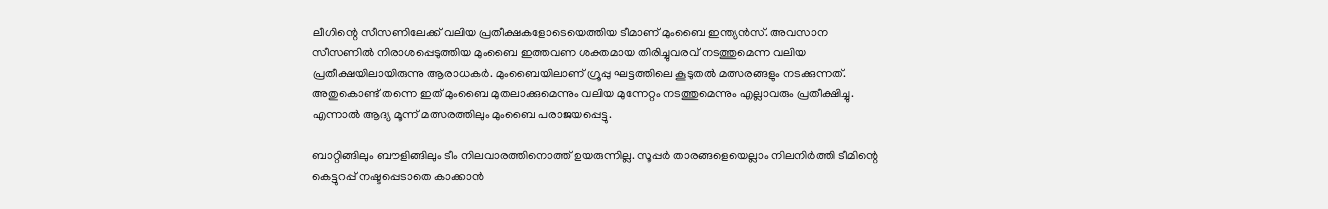ലീഗിന്റെ സീസണിലേക്ക് വലിയ പ്രതീക്ഷകളോടെയെത്തിയ ടീമാണ് മുംബൈ ഇന്ത്യന്‍സ്. അവസാന സീസണില്‍ നിരാശപ്പെടുത്തിയ മുംബൈ ഇത്തവണ ശക്തമായ തിരിച്ചുവരവ് നടത്തുമെന്ന വലിയ പ്രതീക്ഷയിലായിരുന്നു ആരാധകര്‍. മുംബൈയിലാണ് ഗ്രൂപ്പു ഘട്ടത്തിലെ കൂടുതല്‍ മത്സരങ്ങളും നടക്കുന്നത്. അതുകൊണ്ട് തന്നെ ഇത് മുംബൈ മുതലാക്കുമെന്നും വലിയ മുന്നേറ്റം നടത്തുമെന്നും എല്ലാവരും പ്രതീക്ഷിച്ചു. എന്നാല്‍ ആദ്യ മൂന്ന് മത്സരത്തിലും മുംബൈ പരാജയപ്പെട്ടു.

ബാറ്റിങ്ങിലും ബൗളിങ്ങിലും ടീം നിലവാരത്തിനൊത്ത് ഉയരുന്നില്ല. സൂപ്പര്‍ താരങ്ങളെയെല്ലാം നിലനിര്‍ത്തി ടീമിന്റെ കെട്ടുറപ്പ് നഷ്ടപ്പെടാതെ കാക്കാന്‍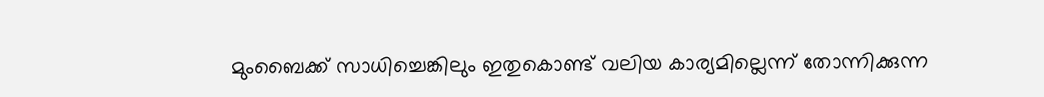മുംബൈക്ക് സാധിച്ചെങ്കിലും ഇതുകൊണ്ട് വലിയ കാര്യമില്ലെന്ന് തോന്നിക്കുന്ന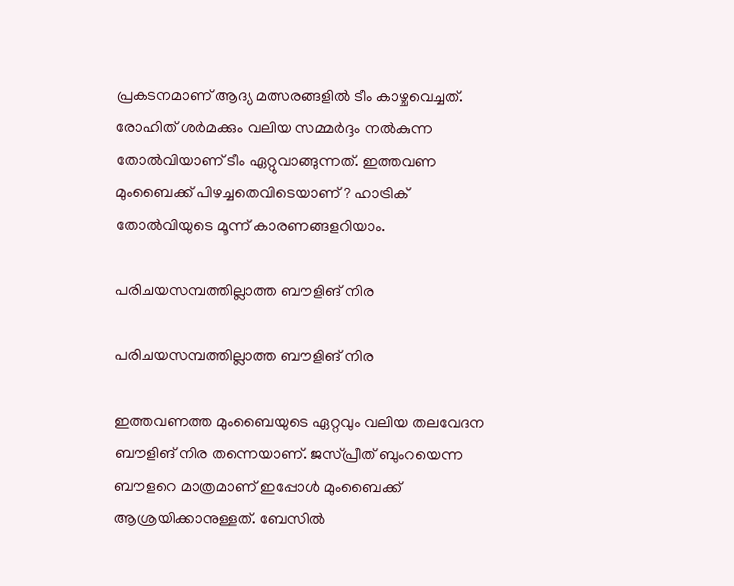പ്രകടനമാണ് ആദ്യ മത്സരങ്ങളില്‍ ടീം കാഴ്ചവെച്ചത്. രോഹിത് ശര്‍മക്കും വലിയ സമ്മര്‍ദ്ദം നല്‍കുന്ന തോല്‍വിയാണ് ടീം ഏറ്റുവാങ്ങുന്നത്. ഇത്തവണ മുംബൈക്ക് പിഴച്ചതെവിടെയാണ് ? ഹാട്രിക് തോല്‍വിയുടെ മൂന്ന് കാരണങ്ങളറിയാം.

പരിചയസമ്പത്തില്ലാത്ത ബൗളിങ് നിര

പരിചയസമ്പത്തില്ലാത്ത ബൗളിങ് നിര

ഇത്തവണത്ത മുംബൈയുടെ ഏറ്റവും വലിയ തലവേദന ബൗളിങ് നിര തന്നെയാണ്. ജസ്പ്രീത് ബുംറയെന്ന ബൗളറെ മാത്രമാണ് ഇപ്പോള്‍ മുംബൈക്ക് ആശ്രയിക്കാനുള്ളത്. ബേസില്‍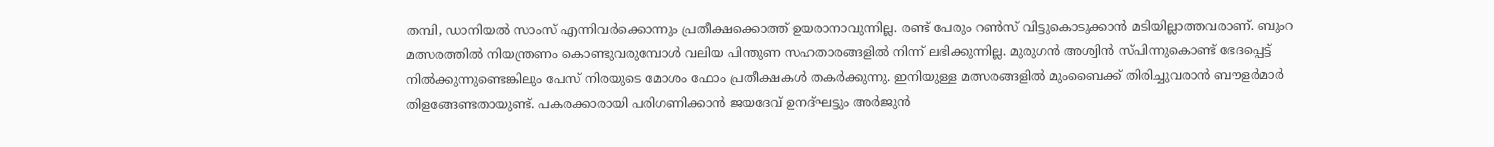തമ്പി, ഡാനിയല്‍ സാംസ് എന്നിവര്‍ക്കൊന്നും പ്രതീക്ഷക്കൊത്ത് ഉയരാനാവുന്നില്ല. രണ്ട് പേരും റണ്‍സ് വിട്ടുകൊടുക്കാന്‍ മടിയില്ലാത്തവരാണ്. ബുംറ മത്സരത്തില്‍ നിയന്ത്രണം കൊണ്ടുവരുമ്പോള്‍ വലിയ പിന്തുണ സഹതാരങ്ങളില്‍ നിന്ന് ലഭിക്കുന്നില്ല. മുരുഗന്‍ അശ്വിന്‍ സ്പിന്നുകൊണ്ട് ഭേദപ്പെട്ട് നില്‍ക്കുന്നുണ്ടെങ്കിലും പേസ് നിരയുടെ മോശം ഫോം പ്രതീക്ഷകള്‍ തകര്‍ക്കുന്നു. ഇനിയുള്ള മത്സരങ്ങളില്‍ മുംബൈക്ക് തിരിച്ചുവരാന്‍ ബൗളര്‍മാര്‍ തിളങ്ങേണ്ടതായുണ്ട്. പകരക്കാരായി പരിഗണിക്കാന്‍ ജയദേവ് ഉനദ്ഘട്ടും അര്‍ജുന്‍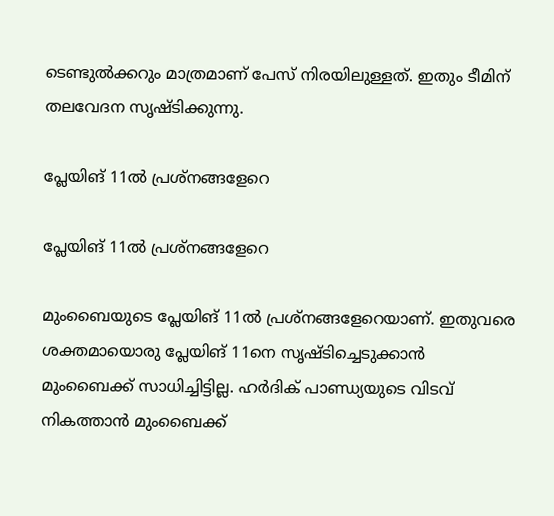ടെണ്ടുല്‍ക്കറും മാത്രമാണ് പേസ് നിരയിലുള്ളത്. ഇതും ടീമിന് തലവേദന സൃഷ്ടിക്കുന്നു.

പ്ലേയിങ് 11ല്‍ പ്രശ്‌നങ്ങളേറെ

പ്ലേയിങ് 11ല്‍ പ്രശ്‌നങ്ങളേറെ

മുംബൈയുടെ പ്ലേയിങ് 11ല്‍ പ്രശ്‌നങ്ങളേറെയാണ്. ഇതുവരെ ശക്തമായൊരു പ്ലേയിങ് 11നെ സൃഷ്ടിച്ചെടുക്കാന്‍ മുംബൈക്ക് സാധിച്ചിട്ടില്ല. ഹര്‍ദിക് പാണ്ഡ്യയുടെ വിടവ് നികത്താന്‍ മുംബൈക്ക്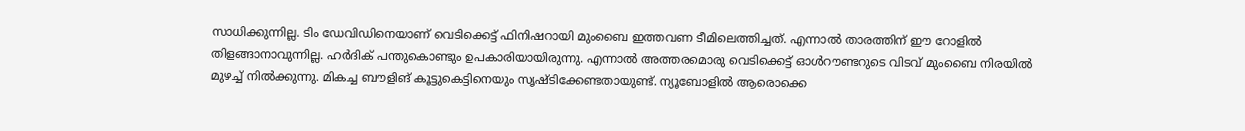സാധിക്കുന്നില്ല. ടിം ഡേവിഡിനെയാണ് വെടിക്കെട്ട് ഫിനിഷറായി മുംബൈ ഇത്തവണ ടീമിലെത്തിച്ചത്. എന്നാല്‍ താരത്തിന് ഈ റോളില്‍ തിളങ്ങാനാവുന്നില്ല. ഹര്‍ദിക് പന്തുകൊണ്ടും ഉപകാരിയായിരുന്നു. എന്നാല്‍ അത്തരമൊരു വെടിക്കെട്ട് ഓള്‍റൗണ്ടറുടെ വിടവ് മുംബൈ നിരയില്‍ മുഴച്ച് നില്‍ക്കുന്നു. മികച്ച ബൗളിങ് കൂട്ടുകെട്ടിനെയും സൃഷ്ടിക്കേണ്ടതായുണ്ട്. ന്യൂബോളില്‍ ആരൊക്കെ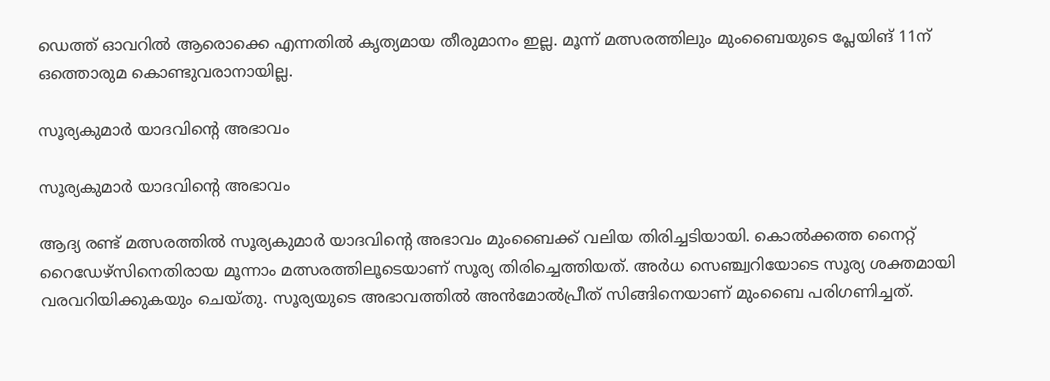ഡെത്ത് ഓവറില്‍ ആരൊക്കെ എന്നതില്‍ കൃത്യമായ തീരുമാനം ഇല്ല. മൂന്ന് മത്സരത്തിലും മുംബൈയുടെ പ്ലേയിങ് 11ന് ഒത്തൊരുമ കൊണ്ടുവരാനായില്ല.

സൂര്യകുമാര്‍ യാദവിന്റെ അഭാവം

സൂര്യകുമാര്‍ യാദവിന്റെ അഭാവം

ആദ്യ രണ്ട് മത്സരത്തില്‍ സൂര്യകുമാര്‍ യാദവിന്റെ അഭാവം മുംബൈക്ക് വലിയ തിരിച്ചടിയായി. കൊല്‍ക്കത്ത നൈറ്റ് റൈഡേഴ്‌സിനെതിരായ മൂന്നാം മത്സരത്തിലൂടെയാണ് സൂര്യ തിരിച്ചെത്തിയത്. അര്‍ധ സെഞ്ച്വറിയോടെ സൂര്യ ശക്തമായി വരവറിയിക്കുകയും ചെയ്തു. സൂര്യയുടെ അഭാവത്തില്‍ അന്‍മോല്‍പ്രീത് സിങ്ങിനെയാണ് മുംബൈ പരിഗണിച്ചത്.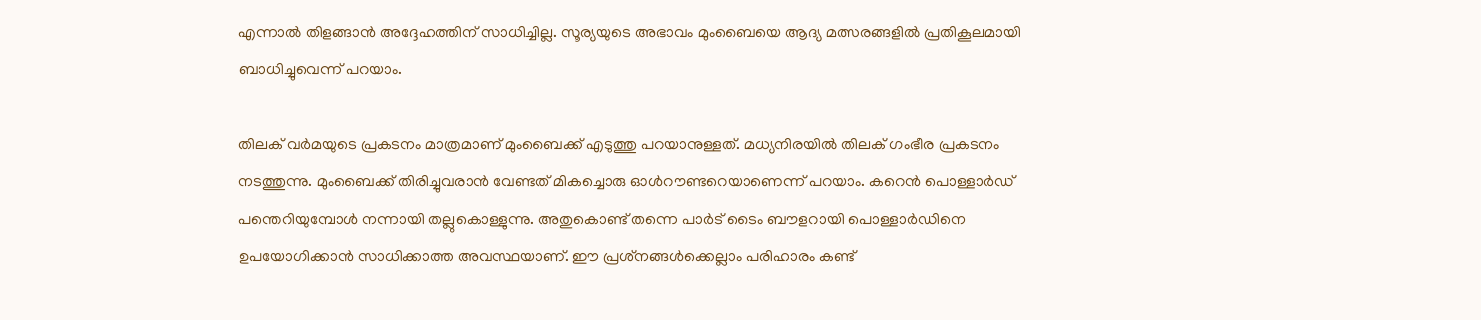എന്നാല്‍ തിളങ്ങാന്‍ അദ്ദേഹത്തിന് സാധിച്ചില്ല. സൂര്യയുടെ അഭാവം മുംബൈയെ ആദ്യ മത്സരങ്ങളില്‍ പ്രതികൂലമായി ബാധിച്ചുവെന്ന് പറയാം.

തിലക് വര്‍മയുടെ പ്രകടനം മാത്രമാണ് മുംബൈക്ക് എടുത്തു പറയാനുള്ളത്. മധ്യനിരയില്‍ തിലക് ഗംഭീര പ്രകടനം നടത്തുന്നു. മുംബൈക്ക് തിരിച്ചുവരാന്‍ വേണ്ടത് മികച്ചൊരു ഓള്‍റൗണ്ടറെയാണെന്ന് പറയാം. കറെന്‍ പൊള്ളാര്‍ഡ് പന്തെറിയുമ്പോള്‍ നന്നായി തല്ലുകൊള്ളുന്നു. അതുകൊണ്ട് തന്നെ പാര്‍ട് ടൈം ബൗളറായി പൊള്ളാര്‍ഡിനെ ഉപയോഗിക്കാന്‍ സാധിക്കാത്ത അവസ്ഥയാണ്. ഈ പ്രശ്‌നങ്ങള്‍ക്കെല്ലാം പരിഹാരം കണ്ട്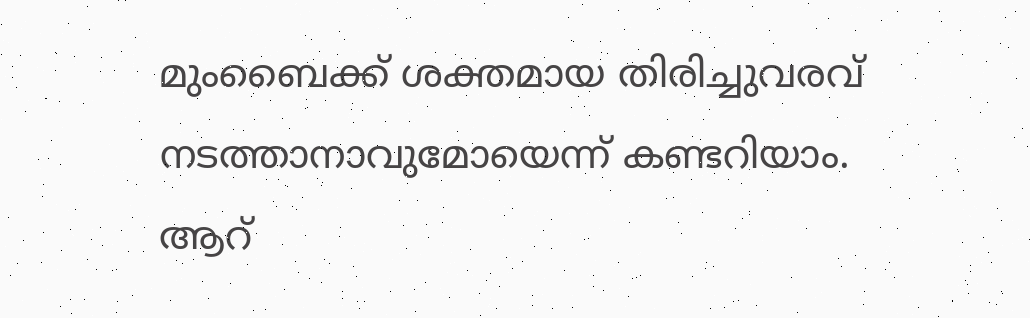മുംബൈക്ക് ശക്തമായ തിരിച്ചുവരവ് നടത്താനാവുമോയെന്ന് കണ്ടറിയാം. ആറ്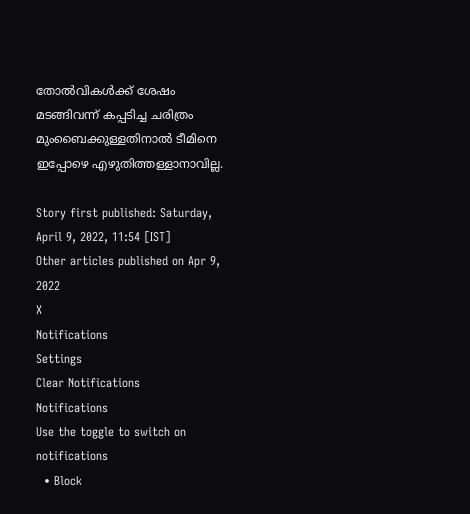തോല്‍വികള്‍ക്ക് ശേഷം മടങ്ങിവന്ന് കപ്പടിച്ച ചരിത്രം മുംബൈക്കുള്ളതിനാല്‍ ടീമിനെ ഇപ്പോഴെ എഴുതിത്തള്ളാനാവില്ല.

Story first published: Saturday, April 9, 2022, 11:54 [IST]
Other articles published on Apr 9, 2022
X
Notifications
Settings
Clear Notifications
Notifications
Use the toggle to switch on notifications
  • Block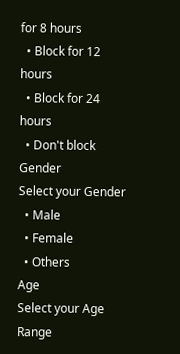for 8 hours
  • Block for 12 hours
  • Block for 24 hours
  • Don't block
Gender
Select your Gender
  • Male
  • Female
  • Others
Age
Select your Age Range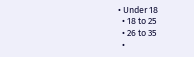• Under 18
  • 18 to 25
  • 26 to 35
  •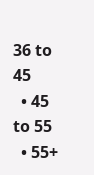36 to 45
  • 45 to 55
  • 55+